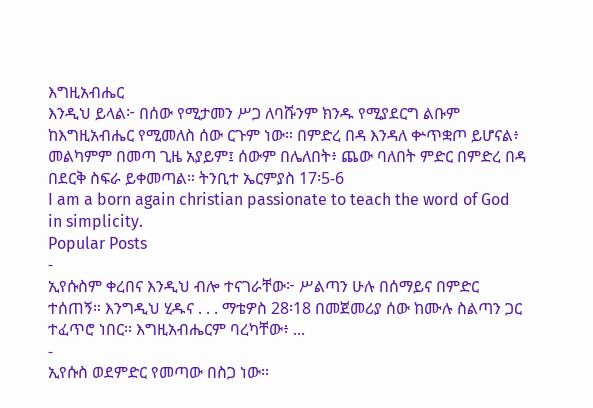እግዚአብሔር
እንዲህ ይላል፦ በሰው የሚታመን ሥጋ ለባሹንም ክንዱ የሚያደርግ ልቡም ከእግዚአብሔር የሚመለስ ሰው ርጉም ነው። በምድረ በዳ እንዳለ ቍጥቋጦ ይሆናል፥ መልካምም በመጣ ጊዜ አያይም፤ ሰውም በሌለበት፥ ጨው ባለበት ምድር በምድረ በዳ በደርቅ ስፍራ ይቀመጣል። ትንቢተ ኤርምያስ 17፡5-6
I am a born again christian passionate to teach the word of God in simplicity.
Popular Posts
-
ኢየሱስም ቀረበና እንዲህ ብሎ ተናገራቸው፦ ሥልጣን ሁሉ በሰማይና በምድር ተሰጠኝ። እንግዲህ ሂዱና . . . ማቴዎስ 28፡18 በመጀመሪያ ሰው ከሙሉ ስልጣን ጋር ተፈጥሮ ነበር፡፡ እግዚአብሔርም ባረካቸው፥ ...
-
ኢየሱስ ወደምድር የመጣው በስጋ ነው፡፡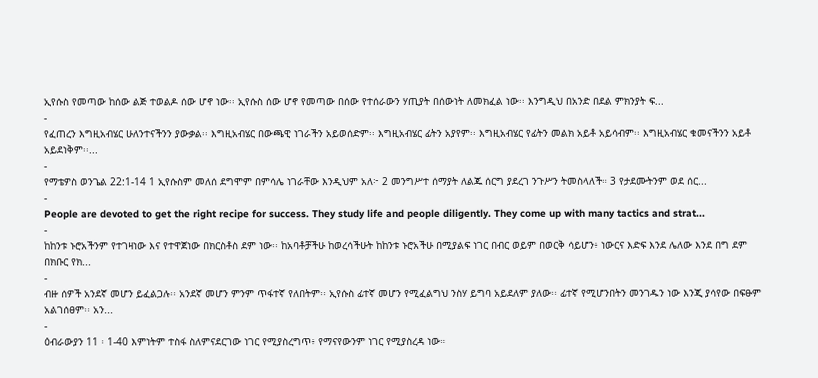ኢየሱስ የመጣው ከሰው ልጅ ተወልዶ ሰው ሆኖ ነው፡፡ ኢየሱስ ሰው ሆኖ የመጣው በሰው የተሰራውን ሃጢያት በሰውነት ለመክፈል ነው፡፡ እንግዲህ በአንድ በደል ምክንያት ፍ...
-
የፈጠረን እግዚአብሄር ሁለንተናችንን ያውቃል፡፡ እግዚአብሄር በውጫዊ ነገራችን አይወሰድም፡፡ እግዚአብሄር ፊትን አያየም፡፡ እግዚአብሄር የፊትን መልክ አይቶ አይሳብም፡፡ እግዚአብሄር ቁመናችንን አይቶ አይደነቅም፡፡...
-
የማቴዎስ ወንጌል 22:1-14 1 ኢየሱስም መለሰ ደግሞም በምሳሌ ነገራቸው እንዲህም አለ፦ 2 መንግሥተ ሰማያት ለልጁ ሰርግ ያደረገ ንጉሥን ትመስላለች። 3 የታደሙትንም ወደ ሰር...
-
People are devoted to get the right recipe for success. They study life and people diligently. They come up with many tactics and strat...
-
ከከንቱ ኑሮአችንም የተገዛነው እና የተዋጀነው በክርስቶስ ደም ነው፡፡ ከአባቶቻችሁ ከወረሳችሁት ከከንቱ ኑሮአችሁ በሚያልፍ ነገር በብር ወይም በወርቅ ሳይሆን፥ ነውርና እድፍ እንደ ሌለው እንደ በግ ደም በክቡር የክ...
-
ብዙ ሰዎች አንደኛ መሆን ይፈልጋሉ፡፡ አንደኛ መሆን ምንም ጥፋተኛ የለበትም፡፡ ኢየሱስ ፊተኛ መሆን የሚፈልግህ ንስሃ ይግባ አይደለም ያለው፡፡ ፊተኛ የሚሆንበትን መንገዱን ነው እንጂ ያሳየው በፍፁም አልገሰፀም፡፡ አን...
-
ዕብራውያን 11 ፡ 1-40 እምነትም ተስፋ ስለምናደርገው ነገር የሚያስረግጥ፥ የማናየውንም ነገር የሚያስረዳ ነው።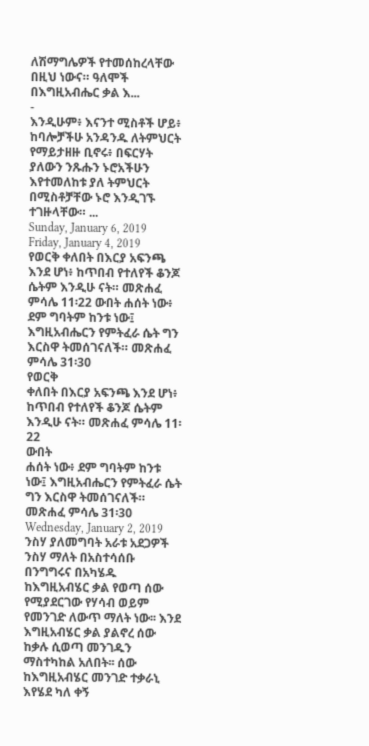ለሽማግሌዎች የተመሰከረላቸው በዚህ ነውና። ዓለሞች በእግዚአብሔር ቃል እ...
-
እንዲሁም፥ እናንተ ሚስቶች ሆይ፥ ከባሎቻችሁ አንዳንዱ ለትምህርት የማይታዘዙ ቢኖሩ፥ በፍርሃት ያለውን ንጹሑን ኑሮአችሁን እየተመለከቱ ያለ ትምህርት በሚስቶቻቸው ኑሮ እንዲገኙ ተገዙላቸው። ...
Sunday, January 6, 2019
Friday, January 4, 2019
የወርቅ ቀለበት በእርያ አፍንጫ እንደ ሆነ፥ ከጥበብ የተለየች ቆንጆ ሴትም እንዲሁ ናት። መጽሐፈ ምሳሌ 11፡22 ውበት ሐሰት ነው፥ ደም ግባትም ከንቱ ነው፤ እግዚአብሔርን የምትፈራ ሴት ግን እርስዋ ትመሰገናለች። መጽሐፈ ምሳሌ 31፡30
የወርቅ
ቀለበት በእርያ አፍንጫ እንደ ሆነ፥ ከጥበብ የተለየች ቆንጆ ሴትም እንዲሁ ናት። መጽሐፈ ምሳሌ 11፡22
ውበት
ሐሰት ነው፥ ደም ግባትም ከንቱ ነው፤ እግዚአብሔርን የምትፈራ ሴት ግን እርስዋ ትመሰገናለች። መጽሐፈ ምሳሌ 31፡30
Wednesday, January 2, 2019
ንስሃ ያለመግባት አራቱ አደጋዎች
ንስሃ ማለት በአስተሳሰቡ በንግግሩና በአካሄዱ ከእግዚአብሄር ቃል የወጣ ሰው የሚያደርገው የሃሳብ ወይም የመንገድ ለውጥ ማለት ነው፡፡ እንደ እግዚአብሄር ቃል ያልኖረ ሰው ከቃሉ ሲወጣ መንገዱን ማስተካከል አለበት፡፡ ሰው ከእግዚአብሄር መንገድ ተቃራኒ እየሄደ ካለ ቀኝ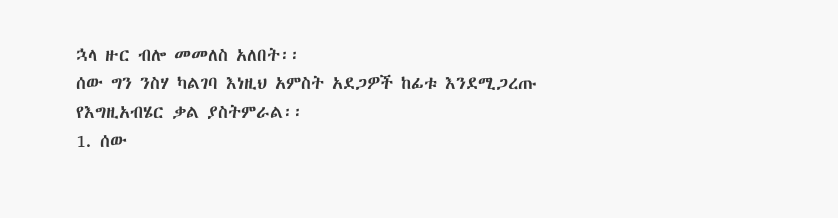ኋላ ዙር ብሎ መመለስ አለበት፡፡
ሰው ግን ንስሃ ካልገባ እነዚህ አምስት አደጋዎች ከፊቱ እንደሚጋረጡ የእግዚአብሄር ቃል ያስትምራል፡፡
1. ሰው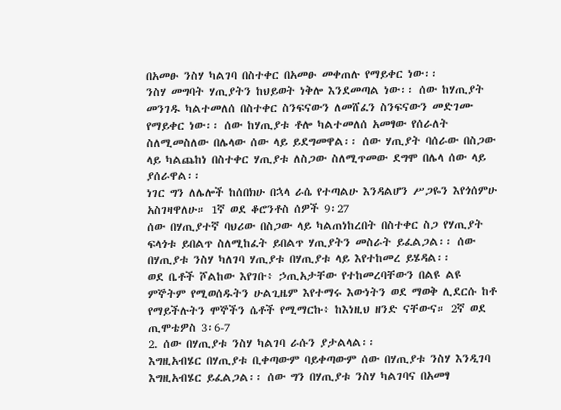በአመፁ ንስሃ ካልገባ በስተቀር በአመፁ መቀጠሉ የማይቀር ነው፡፡
ንስሃ መግባት ሃጢያትን ከህይወት ነቅሎ እንደመጣል ነው፡፡ ሰው ከሃጢያት መንገዱ ካልተመለሰ በስተቀር ስንፍናውን ለመሸፈን ስንፍናውን መድገሙ የማይቀር ነው፡፡ ሰው ከሃጢያቱ ቶሎ ካልተመለሰ አመፃው የሰራለት ስለሚመስለው በሌላው ሰው ላይ ይደግመዋል፡፡ ሰው ሃጢያት ባሰራው በስጋው ላይ ካልጨከነ በስተቀር ሃጢያቱ ለስጋው ስለሚጥመው ደግሞ በሌላ ሰው ላይ ያሰራዋል፡፡
ነገር ግን ለሌሎች ከሰበክሁ በኋላ ራሴ የተጣልሁ እንዳልሆን ሥጋዬን እየጎሰምሁ አስገዛዋለሁ። 1ኛ ወደ ቆሮንቶስ ሰዎች 9፡27
ሰው በሃጢያተኛ ባህሪው በስጋው ላይ ካልጠነከረበት በስተቀር ስጋ የሃጢያት ፍላጎቱ ይበልጥ ስለሚከፈት ይበልጥ ሃጢያትን መስራት ይፈልጋል፡፡ ሰው በሃጢያቱ ንስሃ ካለገባ ሃጢያቱ በሃጢያቱ ላይ እየተከመረ ይሄዳል፡፡
ወደ ቤቶች ሾልከው እየገቡ፥ ኃጢአታቸው የተከመረባቸውን በልዩ ልዩ ምኞትም የሚወሰዱትን ሁልጊዜም እየተማሩ እውነትን ወደ ማወቅ ሊደርሱ ከቶ የማይችሉትን ሞኞችን ሴቶች የሚማርኩ፥ ከእነዚህ ዘንድ ናቸውና። 2ኛ ወደ ጢሞቴዎስ 3፡6-7
2. ሰው በሃጢያቱ ንስሃ ካልገባ ራሱን ያታልላል፡፡
እግዚአብሄር በሃጢያቱ ቢቀጣውም ባይቀጣውም ሰው በሃጢያቱ ንስሃ እንዲገባ እግዚአብሄር ይፈልጋል፡፡ ሰው ግን በሃጢያቱ ንስሃ ካልገባና በአመፃ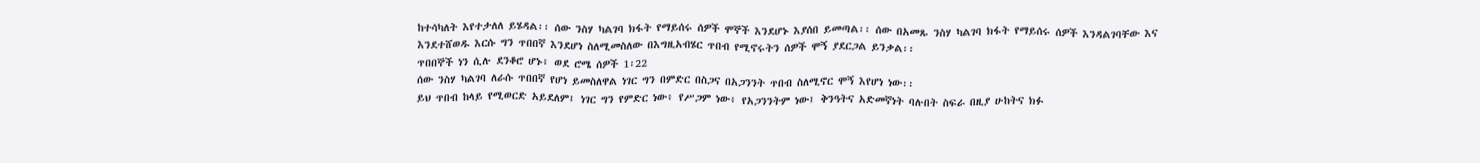ከተሳካለት እየተታለለ ይሄዳል፡፡ ሰው ንስሃ ካልገባ ክፋት የማይሰሩ ሰዎች ሞኞች እንደሆኑ እያሰበ ይመጣል፡፡ ሰው በአመጹ ንስሃ ካልገባ ክፋት የማይሰሩ ሰዎች እንዳልገባቸው እና እንደተሸወዱ እርሱ ግን ጥበበኛ እንደሆነ ስለሚመስለው በእግዚአብሄር ጥበብ የሚኖሩትን ሰዎች ሞኝ ያደርጋል ይንቃል፡፡
ጥበበኞች ነን ሲሉ ደንቆሮ ሆኑ፥ ወደ ሮሜ ሰዎች 1፡22
ሰው ንስሃ ካልገባ ለራሱ ጥበበኛ የሆነ ይመስለዋል ነገር ግን በምድር በስጋና በአጋንንት ጥበብ ስለሚኖር ሞኝ እየሆነ ነው፡፡
ይህ ጥበብ ከላይ የሚወርድ አይደለም፤ ነገር ግን የምድር ነው፥ የሥጋም ነው፥ የአጋንንትም ነው፤ ቅንዓትና አድመኛነት ባሉበት ስፍራ በዚያ ሁከትና ክፉ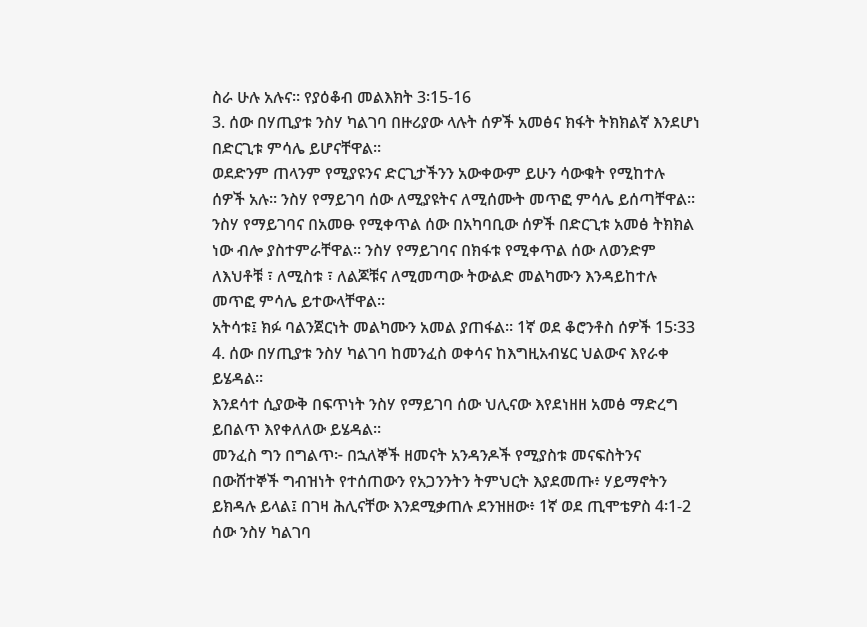ስራ ሁሉ አሉና። የያዕቆብ መልእክት 3፡15-16
3. ሰው በሃጢያቱ ንስሃ ካልገባ በዙሪያው ላሉት ሰዎች አመፅና ክፋት ትክክልኛ እንደሆነ በድርጊቱ ምሳሌ ይሆናቸዋል፡፡
ወደድንም ጠላንም የሚያዩንና ድርጊታችንን አውቀውም ይሁን ሳውቁት የሚከተሉ ሰዎች አሉ፡፡ ንስሃ የማይገባ ሰው ለሚያዩትና ለሚሰሙት መጥፎ ምሳሌ ይሰጣቸዋል፡፡ ንስሃ የማይገባና በአመፁ የሚቀጥል ሰው በአካባቢው ሰዎች በድርጊቱ አመፅ ትክክል ነው ብሎ ያስተምራቸዋል፡፡ ንስሃ የማይገባና በክፋቱ የሚቀጥል ሰው ለወንድም ለእህቶቹ ፣ ለሚስቱ ፣ ለልጆቹና ለሚመጣው ትውልድ መልካሙን እንዳይከተሉ መጥፎ ምሳሌ ይተውላቸዋል፡፡
አትሳቱ፤ ክፉ ባልንጀርነት መልካሙን አመል ያጠፋል። 1ኛ ወደ ቆሮንቶስ ሰዎች 15፡33
4. ሰው በሃጢያቱ ንስሃ ካልገባ ከመንፈስ ወቀሳና ከእግዚአብሄር ህልውና እየራቀ ይሄዳል፡፡
እንደሳተ ሲያውቅ በፍጥነት ንስሃ የማይገባ ሰው ህሊናው እየደነዘዘ አመፅ ማድረግ ይበልጥ እየቀለለው ይሄዳል፡፡
መንፈስ ግን በግልጥ፦ በኋለኞች ዘመናት አንዳንዶች የሚያስቱ መናፍስትንና በውሸተኞች ግብዝነት የተሰጠውን የአጋንንትን ትምህርት እያደመጡ፥ ሃይማኖትን ይክዳሉ ይላል፤ በገዛ ሕሊናቸው እንደሚቃጠሉ ደንዝዘው፥ 1ኛ ወደ ጢሞቴዎስ 4፡1-2
ሰው ንስሃ ካልገባ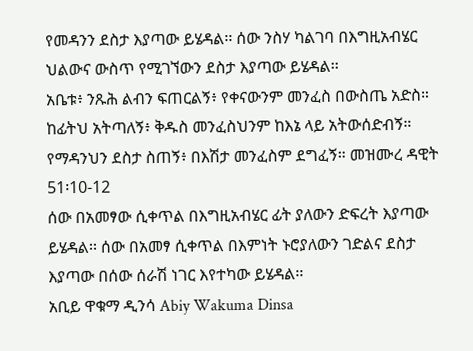የመዳንን ደስታ እያጣው ይሄዳል፡፡ ሰው ንስሃ ካልገባ በእግዚአብሄር ህልውና ውስጥ የሚገኘውን ደስታ እያጣው ይሄዳል፡፡
አቤቱ፥ ንጹሕ ልብን ፍጠርልኝ፥ የቀናውንም መንፈስ በውስጤ አድስ። ከፊትህ አትጣለኝ፥ ቅዱስ መንፈስህንም ከእኔ ላይ አትውሰድብኝ። የማዳንህን ደስታ ስጠኝ፥ በእሽታ መንፈስም ደግፈኝ። መዝሙረ ዳዊት 51፡10-12
ሰው በአመፃው ሲቀጥል በእግዚአብሄር ፊት ያለውን ድፍረት እያጣው ይሄዳል፡፡ ሰው በአመፃ ሲቀጥል በእምነት ኑሮያለውን ገድልና ደስታ እያጣው በሰው ሰራሽ ነገር እየተካው ይሄዳል፡፡
አቢይ ዋቁማ ዲንሳ Abiy Wakuma Dinsa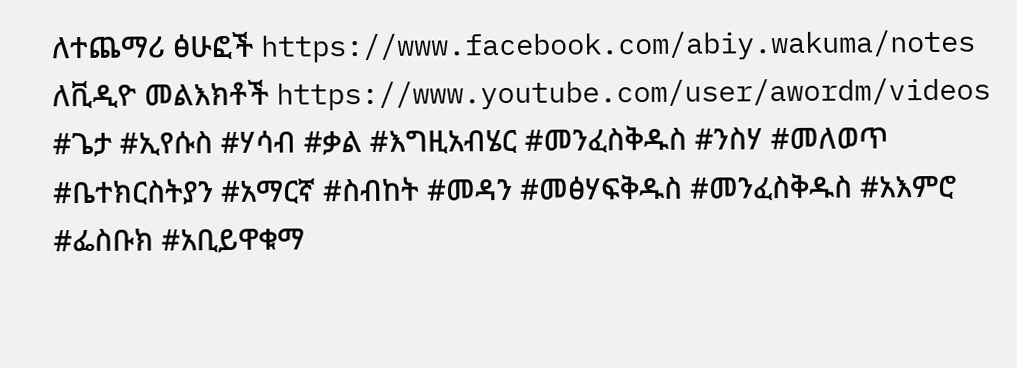ለተጨማሪ ፅሁፎች https://www.facebook.com/abiy.wakuma/notes
ለቪዲዮ መልእክቶች https://www.youtube.com/user/awordm/videos
#ጌታ #ኢየሱስ #ሃሳብ #ቃል #እግዚአብሄር #መንፈስቅዱስ #ንስሃ #መለወጥ #ቤተክርስትያን #አማርኛ #ስብከት #መዳን #መፅሃፍቅዱስ #መንፈስቅዱስ #አእምሮ #ፌስቡክ #አቢይዋቁማ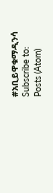#አቢይዋቁማዲንሳ
Subscribe to:
Posts (Atom)